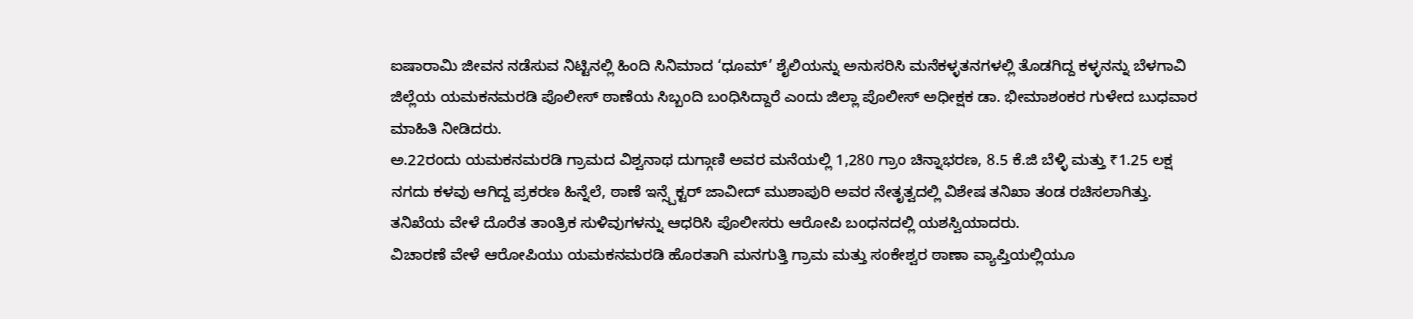ಐಷಾರಾಮಿ ಜೀವನ ನಡೆಸುವ ನಿಟ್ಟಿನಲ್ಲಿ ಹಿಂದಿ ಸಿನಿಮಾದ ‘ಧೂಮ್’ ಶೈಲಿಯನ್ನು ಅನುಸರಿಸಿ ಮನೆಕಳ್ಳತನಗಳಲ್ಲಿ ತೊಡಗಿದ್ದ ಕಳ್ಳನನ್ನು ಬೆಳಗಾವಿ ಜಿಲ್ಲೆಯ ಯಮಕನಮರಡಿ ಪೊಲೀಸ್ ಠಾಣೆಯ ಸಿಬ್ಬಂದಿ ಬಂಧಿಸಿದ್ದಾರೆ ಎಂದು ಜಿಲ್ಲಾ ಪೊಲೀಸ್ ಅಧೀಕ್ಷಕ ಡಾ. ಭೀಮಾಶಂಕರ ಗುಳೇದ ಬುಧವಾರ ಮಾಹಿತಿ ನೀಡಿದರು.
ಅ.22ರಂದು ಯಮಕನಮರಡಿ ಗ್ರಾಮದ ವಿಶ್ವನಾಥ ದುಗ್ಗಾಣಿ ಅವರ ಮನೆಯಲ್ಲಿ 1,280 ಗ್ರಾಂ ಚಿನ್ನಾಭರಣ, 8.5 ಕೆ.ಜಿ ಬೆಳ್ಳಿ ಮತ್ತು ₹1.25 ಲಕ್ಷ ನಗದು ಕಳವು ಆಗಿದ್ದ ಪ್ರಕರಣ ಹಿನ್ನೆಲೆ, ಠಾಣೆ ಇನ್ಸ್ಪೆಕ್ಟರ್ ಜಾವೀದ್ ಮುಶಾಪುರಿ ಅವರ ನೇತೃತ್ವದಲ್ಲಿ ವಿಶೇಷ ತನಿಖಾ ತಂಡ ರಚಿಸಲಾಗಿತ್ತು. ತನಿಖೆಯ ವೇಳೆ ದೊರೆತ ತಾಂತ್ರಿಕ ಸುಳಿವುಗಳನ್ನು ಆಧರಿಸಿ ಪೊಲೀಸರು ಆರೋಪಿ ಬಂಧನದಲ್ಲಿ ಯಶಸ್ವಿಯಾದರು.
ವಿಚಾರಣೆ ವೇಳೆ ಆರೋಪಿಯು ಯಮಕನಮರಡಿ ಹೊರತಾಗಿ ಮನಗುತ್ತಿ ಗ್ರಾಮ ಮತ್ತು ಸಂಕೇಶ್ವರ ಠಾಣಾ ವ್ಯಾಪ್ತಿಯಲ್ಲಿಯೂ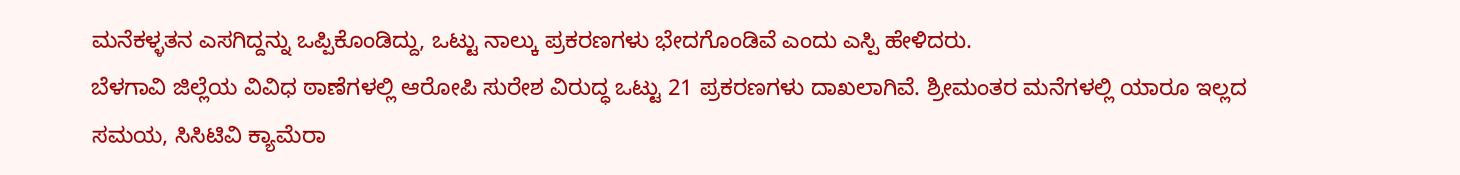ಮನೆಕಳ್ಳತನ ಎಸಗಿದ್ದನ್ನು ಒಪ್ಪಿಕೊಂಡಿದ್ದು, ಒಟ್ಟು ನಾಲ್ಕು ಪ್ರಕರಣಗಳು ಭೇದಗೊಂಡಿವೆ ಎಂದು ಎಸ್ಪಿ ಹೇಳಿದರು.
ಬೆಳಗಾವಿ ಜಿಲ್ಲೆಯ ವಿವಿಧ ಠಾಣೆಗಳಲ್ಲಿ ಆರೋಪಿ ಸುರೇಶ ವಿರುದ್ಧ ಒಟ್ಟು 21 ಪ್ರಕರಣಗಳು ದಾಖಲಾಗಿವೆ. ಶ್ರೀಮಂತರ ಮನೆಗಳಲ್ಲಿ ಯಾರೂ ಇಲ್ಲದ ಸಮಯ, ಸಿಸಿಟಿವಿ ಕ್ಯಾಮೆರಾ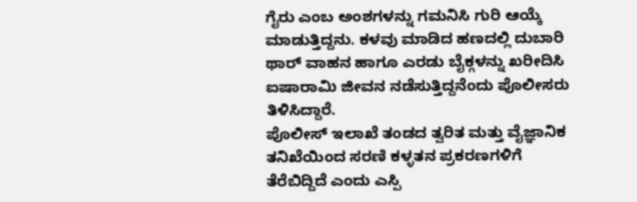ಗೈರು ಎಂಬ ಅಂಶಗಳನ್ನು ಗಮನಿಸಿ ಗುರಿ ಆಯ್ಕೆ ಮಾಡುತ್ತಿದ್ದನು. ಕಳವು ಮಾಡಿದ ಹಣದಲ್ಲಿ ದುಬಾರಿ ಥಾರ್ ವಾಹನ ಹಾಗೂ ಎರಡು ಬೈಕ್ಗಳನ್ನು ಖರೀದಿಸಿ ಐಷಾರಾಮಿ ಜೀವನ ನಡೆಸುತ್ತಿದ್ದನೆಂದು ಪೊಲೀಸರು ತಿಳಿಸಿದ್ದಾರೆ.
ಪೊಲೀಸ್ ಇಲಾಖೆ ತಂಡದ ತ್ವರಿತ ಮತ್ತು ವೈಜ್ಞಾನಿಕ ತನಿಖೆಯಿಂದ ಸರಣಿ ಕಳ್ಳತನ ಪ್ರಕರಣಗಳಿಗೆ ತೆರೆಬಿದ್ದಿದೆ ಎಂದು ಎಸ್ಪಿ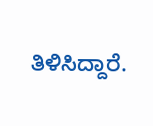ತಿಳಿಸಿದ್ದಾರೆ.